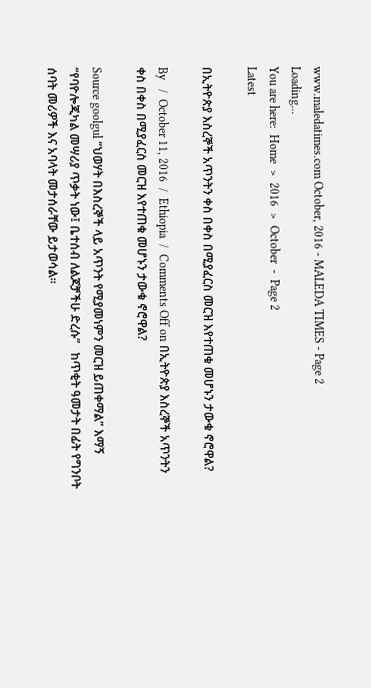www.maledatimes.com October, 2016 - MALEDA TIMES - Page 2
Loading...
You are here:  Home  >  2016  >  October  -  Page 2
Latest

በኢትዮጵያ እስረኞች አጥንትን ቀስ በቀስ በሚያፈርስ መርዝ እየተጠቁ መሆኑን ታውቁ ኖሮዋል?

By   /  October 11, 2016  /  Ethiopia  /  Comments Off on በኢትዮጵያ እስረኞች አጥንትን ቀስ በቀስ በሚያፈርስ መርዝ እየተጠቁ መሆኑን ታውቁ ኖሮዋል?

Source goolgul “ህወሃት በእስረኞች ላይ አጥንት የሚያመነምን መርዝ ይጠቀማል” እማኝ “የባዮሎጂካል መሣሪያ ጥቃት ነው፤ ቤተሰብ ለልጆቻችሁ ድረሱ”   ከጥቂት ዓመታት በፊት የግንቦት ሰባት መሪዎች እና አባላት መታሰራቸው ይታወሳል።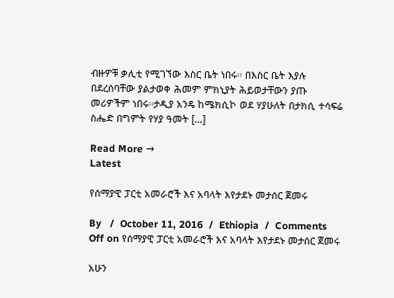ብዙዎቹ ቃሊቲ የሚገኘው እስር ቤት ነበሩ። በእስር ቤት እያሉ በደረሰባቸው ያልታወቀ ሕመም ምክኒያት ሕይወታቸውን ያጡ መሪዎችም ነበሩ።ታዲያ አንዴ ከሜክሲኮ ወደ ሃያሁለት በታክሲ ተሳፍሬ ስሔድ በግምት የሃያ ዓመት […]

Read More →
Latest

የሰማያዊ ፓርቲ አመራሮች እና አባላት እየታደኑ መታሰር ጀመሩ

By   /  October 11, 2016  /  Ethiopia  /  Comments Off on የሰማያዊ ፓርቲ አመራሮች እና አባላት እየታደኑ መታሰር ጀመሩ

አሁን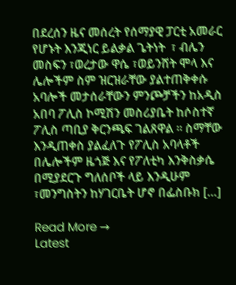በደረሰን ዜና መሰረት የሰማያዊ ፓርቲ አመራር የሆኑት እንጂነር ይልቃል ጌትነት  ፣ ብሌን መስፍን ፣ወረታው ዋሴ ፣ወይንሸት ሞላ እና ሌሎችም ስም ዝርዝራቸው ያልተጠቅቀሱ አባሎች መታሰራቸውን ምንጮቻችን ከአዲስ አበባ ፖሊስ ኮሚሽን መስሪያቤት ከሶስተኛ ፖሊስ ጣቢያ ቅርንጫፍ ገልጸዋል ። ስማቸው እንዲጠቀስ ያልፈለጉ የፖሊስ አባላቶች በሌሎችም ዜጎጅ እና የፖለቲካ እንቅስቃሴ በሚያደርጉ ግለሰቦች ላይ እንዲሁም ፣መንግስትን ከሃገርቤት ሆኖ በፌስቡክ […]

Read More →
Latest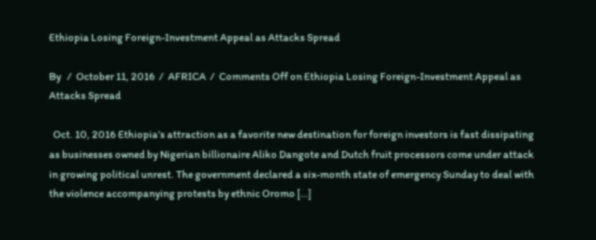Ethiopia Losing Foreign-Investment Appeal as Attacks Spread

By   /  October 11, 2016  /  AFRICA  /  Comments Off on Ethiopia Losing Foreign-Investment Appeal as Attacks Spread

  Oct. 10, 2016 Ethiopia’s attraction as a favorite new destination for foreign investors is fast dissipating as businesses owned by Nigerian billionaire Aliko Dangote and Dutch fruit processors come under attack in growing political unrest. The government declared a six-month state of emergency Sunday to deal with the violence accompanying protests by ethnic Oromo […]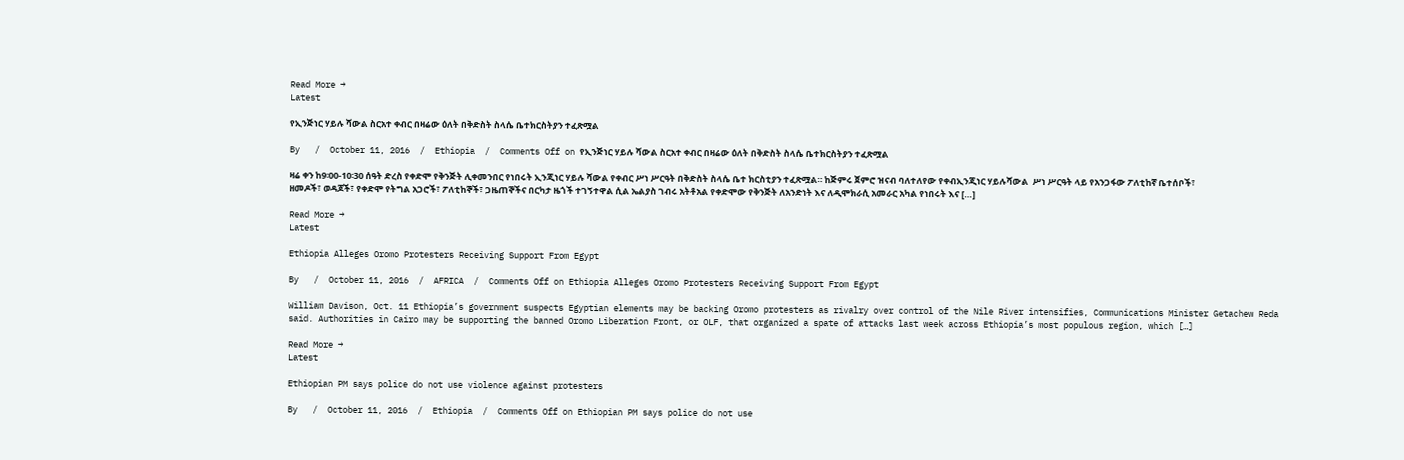Read More →
Latest

የኢንጅነር ሃይሉ ሻውል ስርአተ ቀብር በዛሬው ዕለት በቅድስት ስላሴ ቤተክርስትያን ተፈጽሟል

By   /  October 11, 2016  /  Ethiopia  /  Comments Off on የኢንጅነር ሃይሉ ሻውል ስርአተ ቀብር በዛሬው ዕለት በቅድስት ስላሴ ቤተክርስትያን ተፈጽሟል

ዛሬ ቀን ከ9፡00-10፡30 ሰዓት ድረስ የቀድሞ የቅንጅት ሊቀመንበር የነበሩት ኢንጂነር ሃይሉ ሻውል የቀብር ሥነ ሥርዓት በቅድስት ስላሴ ቤተ ክርስቲያን ተፈጽሟል። ከጅምሩ ጀምሮ ዝናብ ባለተለየው የቀብኢንጂነር ሃይሉሻውል  ሥነ ሥርዓት ላይ የአንጋፋው ፖለቲከኛ ቤተሰቦች፣ ዘመዶች፣ ወዳጆች፣ የቀድሞ የትግል አጋሮች፣ ፖለቲከኞች፣ ጋዜጠኞችና በርካታ ዜጎች ተገኝተዋል ሲል ኤልያስ ገብሩ አትቶአል የቀድሞው የቅንጅት ለአንድነት እና ለዲሞክራሲ አመራር አካል የነበሩት እና […]

Read More →
Latest

Ethiopia Alleges Oromo Protesters Receiving Support From Egypt

By   /  October 11, 2016  /  AFRICA  /  Comments Off on Ethiopia Alleges Oromo Protesters Receiving Support From Egypt

William Davison, Oct. 11 Ethiopia’s government suspects Egyptian elements may be backing Oromo protesters as rivalry over control of the Nile River intensifies, Communications Minister Getachew Reda said. Authorities in Cairo may be supporting the banned Oromo Liberation Front, or OLF, that organized a spate of attacks last week across Ethiopia’s most populous region, which […]

Read More →
Latest

Ethiopian PM says police do not use violence against protesters

By   /  October 11, 2016  /  Ethiopia  /  Comments Off on Ethiopian PM says police do not use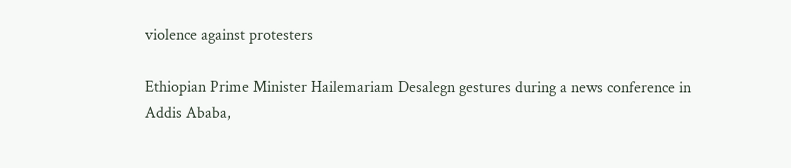violence against protesters

Ethiopian Prime Minister Hailemariam Desalegn gestures during a news conference in Addis Ababa,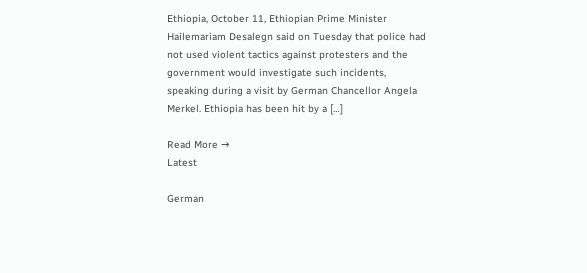Ethiopia, October 11, Ethiopian Prime Minister Hailemariam Desalegn said on Tuesday that police had not used violent tactics against protesters and the government would investigate such incidents, speaking during a visit by German Chancellor Angela Merkel. Ethiopia has been hit by a […]

Read More →
Latest

German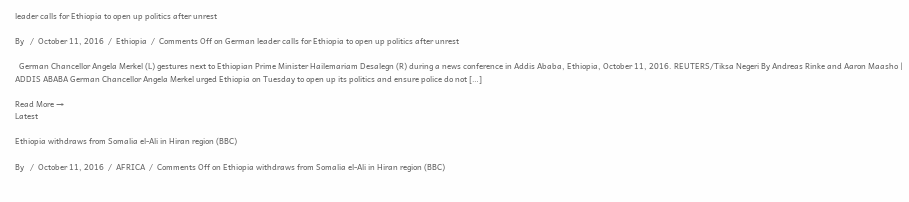leader calls for Ethiopia to open up politics after unrest

By   /  October 11, 2016  /  Ethiopia  /  Comments Off on German leader calls for Ethiopia to open up politics after unrest

  German Chancellor Angela Merkel (L) gestures next to Ethiopian Prime Minister Hailemariam Desalegn (R) during a news conference in Addis Ababa, Ethiopia, October 11, 2016. REUTERS/Tiksa Negeri By Andreas Rinke and Aaron Maasho | ADDIS ABABA German Chancellor Angela Merkel urged Ethiopia on Tuesday to open up its politics and ensure police do not […]

Read More →
Latest

Ethiopia withdraws from Somalia el-Ali in Hiran region (BBC)

By   /  October 11, 2016  /  AFRICA  /  Comments Off on Ethiopia withdraws from Somalia el-Ali in Hiran region (BBC)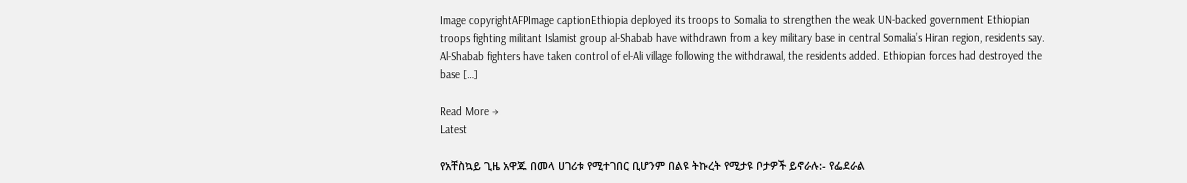Image copyrightAFPImage captionEthiopia deployed its troops to Somalia to strengthen the weak UN-backed government Ethiopian troops fighting militant Islamist group al-Shabab have withdrawn from a key military base in central Somalia’s Hiran region, residents say. Al-Shabab fighters have taken control of el-Ali village following the withdrawal, the residents added. Ethiopian forces had destroyed the base […]

Read More →
Latest

የአቸስኳይ ጊዜ አዋጁ በመላ ሀገሪቱ የሚተገበር ቢሆንም በልዩ ትኩረት የሚታዩ ቦታዎች ይኖራሉ:- የፌደራል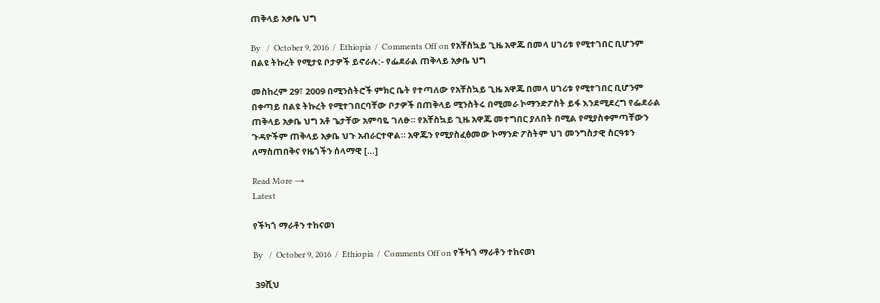ጠቅላይ አቃቤ ህግ

By   /  October 9, 2016  /  Ethiopia  /  Comments Off on የአቸስኳይ ጊዜ አዋጁ በመላ ሀገሪቱ የሚተገበር ቢሆንም በልዩ ትኩረት የሚታዩ ቦታዎች ይኖራሉ:- የፌደራል ጠቅላይ አቃቤ ህግ

መስከረም 29፣ 2009 በሚንስትሮች ምክር ቤት የተጣለው የአቸስኳይ ጊዜ አዋጁ በመላ ሀገሪቱ የሚተገበር ቢሆንም በቀጣይ በልዩ ትኩረት የሚተገበርባቸው ቦታዎች በጠቅላይ ሚንስትሩ በሚመራ ኮማንድፖስት ይፋ እንደሚደረግ የፌደራል ጠቅላይ አቃቤ ህግ አቶ ጌታቸው አምባዬ ገለፁ። የአቸስኳይ ጊዜ አዋጁ መተግበር ያለበት በሚል የሚያስቀምጣቸውን ጉዳዮችም ጠቅላይ አቃቤ ህጉ አብራርተዋል። አዋጁን የሚያስፈፅመው ኮማንድ ፖስትም ህገ መንግስታዊ ስርዓቱን ለማስጠበቅና የዜጎችን ሰላማዊ […]

Read More →
Latest

የችካጎ ማራቶን ተከናወነ

By   /  October 9, 2016  /  Ethiopia  /  Comments Off on የችካጎ ማራቶን ተከናወነ

 39ሺህ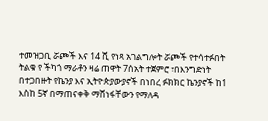ተመዝጋቢ ሯጮች እና 14 ሺ የነጻ አገልግሎት ሯጮች የተሳተፉበት ትልቁ የ ችካጎ ማራቶን ዛሬ ጠዋት 7ሰአት ተጀምሮ ፣በእንግድነት በተጋበዙት የኬንያ እና ኢትዮጵያውያኖች በነበረ ፉክክር ኬንያኖች ከ1 እስከ 5ኛ በማጠናቀቅ ማሸነፋቸውን የማለዳ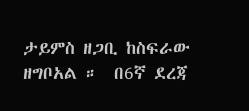ታይምስ ዘጋቢ ከስፍራው ዘግቦአል ።  በ6ኛ ደረጃ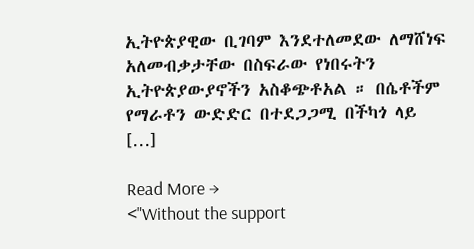ኢትዮጵያዊው ቢገባም እንደተለመደው ለማሸነፍ አለመብቃታቸው በስፍራው የነበሩትን ኢትዮጵያውያኖችን አስቆጭቶአል ። በሴቶችም የማራቶን ውድድር በተደጋጋሚ በችካጎ ላይ […]

Read More →
<"Without the support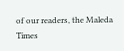of our readers, the Maleda Times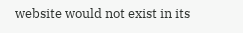website would not exist in its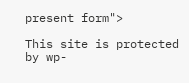present form">

This site is protected by wp-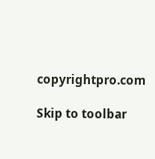copyrightpro.com

Skip to toolbar